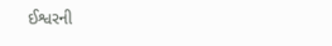ઈશ્વરની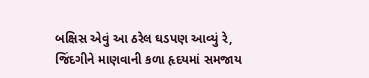બક્ષિસ એવું આ ઠરેલ ઘડપણ આવ્યું રે,
જિંદગીને માણવાની કળા હૃદયમાં સમજાય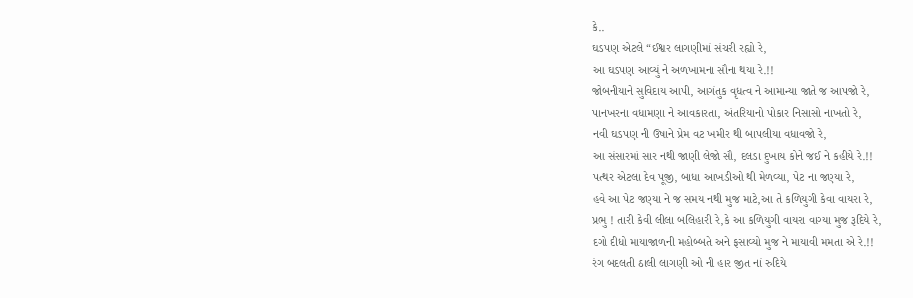કે..
ઘડપણ એટલે “ઈશ્વર લાગણીમાં સંચરી રહ્યો રે,
આ ઘડપણ આવ્યું ને અળખામના સૌના થયા રે.!!
જોબનીયાને સુવિદાય આપી, આગંતુક વૃધત્વ ને આમાન્યા જાતે જ આપજો રે,
પાનખરના વધામણા ને આવકારતા, અંતરિયાનો પોકાર નિસાસો નાખતો રે,
નવી ઘડપણ ની ઉષાને પ્રેમ વટ ખમીર થી બાપલીયા વધાવજો રે,
આ સંસારમાં સાર નથી જાણી લેજો સૌ, દલડા દુખાય કોને જઈ ને કહીયે રે.!!
પત્થર એટલા દેવ પૂજી, બાધા આખડીઓ થી મેળવ્યા, પેટ ના જણ્યા રે,
હવે આ પેટ જણ્યા ને જ સમય નથી મુજ માટે,આ તે કળિયુગી કેવા વાયરા રે,
પ્રભુ ! તારી કેવી લીલા બલિહારી રે,કે આ કળિયુગી વાયરા વાગ્યા મુજ રૂદિયે રે,
દગો દીધો માયાજાળની મહોબ્બતે અને ફસાવ્યો મુજ ને માયાવી મમતા એ રે.!!
રંગ બદલતી ઠાલી લાગણી ઓ ની હાર જીત નાં રુદિયે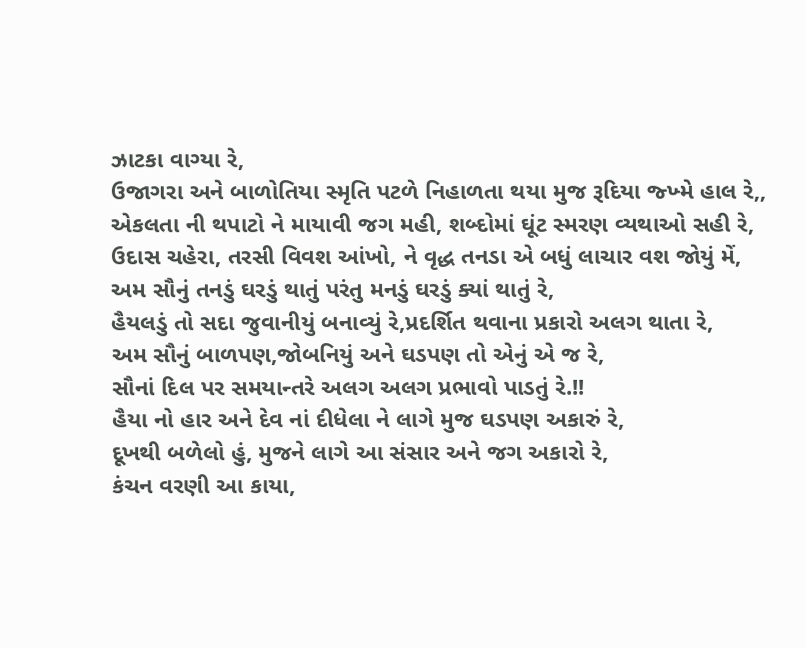ઝાટકા વાગ્યા રે,
ઉજાગરા અને બાળોતિયા સ્મૃતિ પટળે નિહાળતા થયા મુજ રૂદિયા જ્ખ્મે હાલ રે,,
એકલતા ની થપાટો ને માયાવી જગ મહી, શબ્દોમાં ઘૂંટ સ્મરણ વ્યથાઓ સહી રે,
ઉદાસ ચહેરા, તરસી વિવશ આંખો, ને વૃદ્ધ તનડા એ બધું લાચાર વશ જોયું મેં,
અમ સૌનું તનડું ઘરડું થાતું પરંતુ મનડું ઘરડું ક્યાં થાતું રે,
હૈયલડું તો સદા જુવાનીયું બનાવ્યું રે,પ્રદર્શિત થવાના પ્રકારો અલગ થાતા રે,
અમ સૌનું બાળપણ,જોબનિયું અને ઘડપણ તો એનું એ જ રે,
સૌનાં દિલ પર સમયાન્તરે અલગ અલગ પ્રભાવો પાડતું રે.!!
હૈયા નો હાર અને દેવ નાં દીધેલા ને લાગે મુજ ઘડપણ અકારું રે,
દૂખથી બળેલો હું, મુજને લાગે આ સંસાર અને જગ અકારો રે,
કંચન વરણી આ કાયા,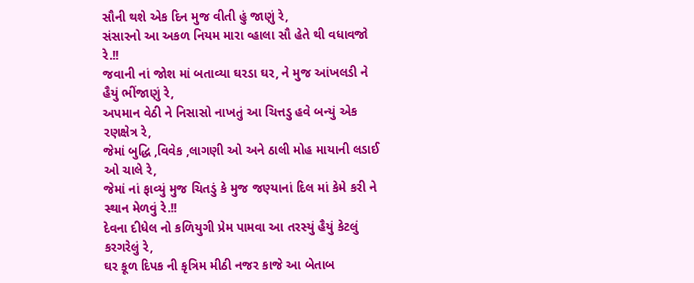સૌની થશે એક દિન મુજ વીતી હું જાણું રે,
સંસારનો આ અકળ નિયમ મારા વ્હાલા સૌ હેતે થી વધાવજો રે.!!
જવાની નાં જોશ માં બતાવ્યા ઘરડા ઘર, ને મુજ આંખલડી ને હૈયું ભીંજાણું રે,
અપમાન વેઠી ને નિસાસો નાખતું આ ચિત્તડુ હવે બન્યું એક રણક્ષેત્ર રે,
જેમાં બુદ્ધિ ,વિવેક ,લાગણી ઓ અને ઠાલી મોહ માયાની લડાઈ ઓ ચાલે રે,
જેમાં નાં ફાવ્યું મુજ ચિતડું કે મુજ જણ્યાનાં દિલ માં કેમે કરી ને સ્થાન મેળવું રે.!!
દેવના દીધેલ નો કળિયુગી પ્રેમ પામવા આ તરસ્યું હૈયું કેટલું કરગરેલું રે,
ઘર કૂળ દિપક ની કૃત્રિમ મીઠી નજર કાજે આ બેતાબ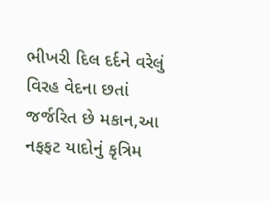ભીખરી દિલ દર્દને વરેલું
વિરહ વેદના છતાં જર્જરિત છે મકાન,આ નફફટ યાદોનું કૃત્રિમ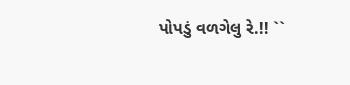પોપડું વળગેલુ રે.!! ``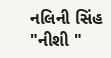નલિની સિંહ "નીશી "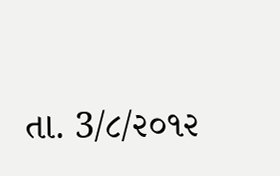તા. 3/૮/૨૦૧૨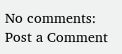No comments:
Post a Comment